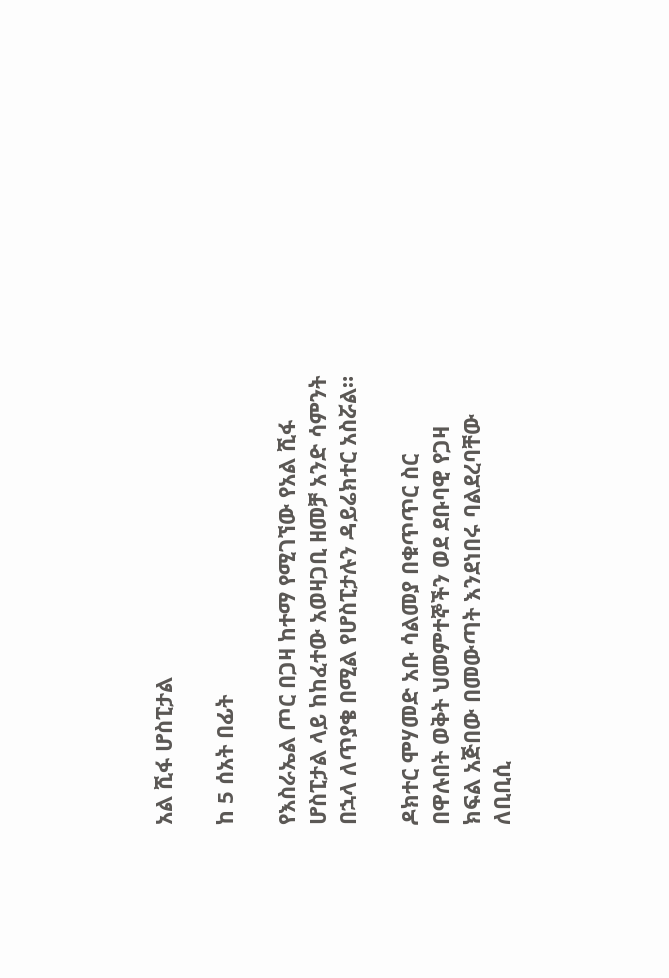አል ሺፋ ሆስፒታል

ከ 5 ሰአት በፊት

የእስራኤል ጦር በጋዛ ከተማ የሚገኘው የአል ሺፋ ሆስፒታል ላይ ከከፈተው አወዛጋቢ ዘመቻ አንድ ሳምንት በኋላ ለጥያቄ በሚል የሆስፒታሉን ዳይሬክተር አስሯል።

ዶክተር ሞሃመድ አቡ ሳልመያ በቁጥጥር ስር በዋሉበት ወቅት ህመምተኞችን ወደ ደቡባዊ የጋዛ ክፍል አጅበው በመውጣት እንደነበሩ ባልደረባቸው ለቢቢሲ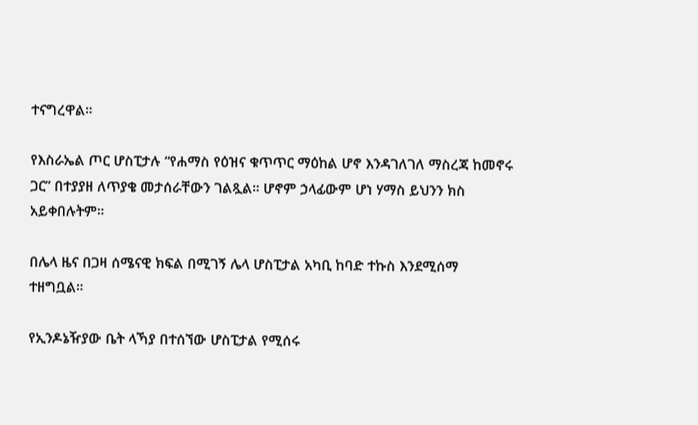ተናግረዋል።

የእስራኤል ጦር ሆስፒታሉ “የሐማስ የዕዝና ቁጥጥር ማዕከል ሆኖ እንዳገለገለ ማስረጃ ከመኖሩ ጋር” በተያያዘ ለጥያቄ መታሰራቸውን ገልጿል። ሆኖም ኃላፊውም ሆነ ሃማስ ይህንን ክስ አይቀበሉትም።

በሌላ ዜና በጋዛ ሰሜናዊ ክፍል በሚገኝ ሌላ ሆስፒታል አካቢ ከባድ ተኩስ እንደሚሰማ ተዘግቧል።

የኢንዶኔዥያው ቤት ላኻያ በተሰኘው ሆስፒታል የሚሰሩ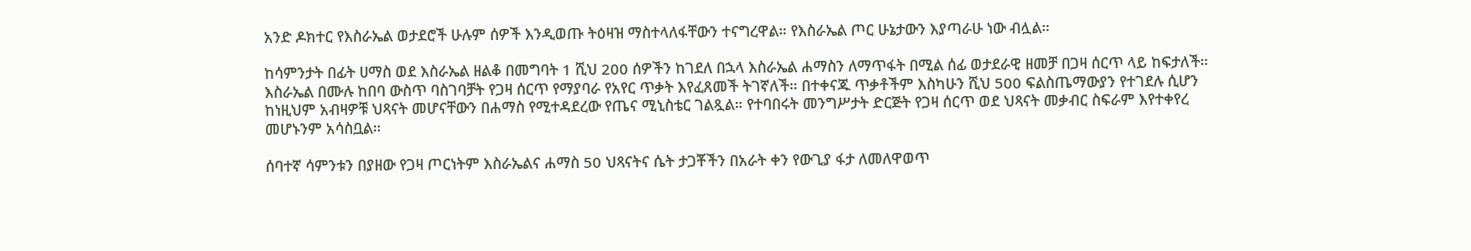አንድ ዶክተር የእስራኤል ወታደሮች ሁሉም ሰዎች እንዲወጡ ትዕዛዝ ማስተላለፋቸውን ተናግረዋል። የእስራኤል ጦር ሁኔታውን እያጣራሁ ነው ብሏል።

ከሳምንታት በፊት ሀማስ ወደ እስራኤል ዘልቆ በመግባት 1 ሺህ 200 ሰዎችን ከገደለ በኋላ እስራኤል ሐማስን ለማጥፋት በሚል ሰፊ ወታደራዊ ዘመቻ በጋዛ ሰርጥ ላይ ከፍታለች። እስራኤል በሙሉ ከበባ ውስጥ ባስገባቻት የጋዛ ሰርጥ የማያባራ የአየር ጥቃት እየፈጸመች ትገኛለች። በተቀናጁ ጥቃቶችም እስካሁን ሺህ 500 ፍልስጤማውያን የተገደሉ ሲሆን ከነዚህም አብዛዎቹ ህጻናት መሆናቸውን በሐማስ የሚተዳደረው የጤና ሚኒስቴር ገልጿል። የተባበሩት መንግሥታት ድርጅት የጋዛ ሰርጥ ወደ ህጻናት መቃብር ስፍራም እየተቀየረ መሆኑንም አሳስቧል።

ሰባተኛ ሳምንቱን በያዘው የጋዛ ጦርነትም እስራኤልና ሐማስ 50 ህጻናትና ሴት ታጋቾችን በአራት ቀን የውጊያ ፋታ ለመለዋወጥ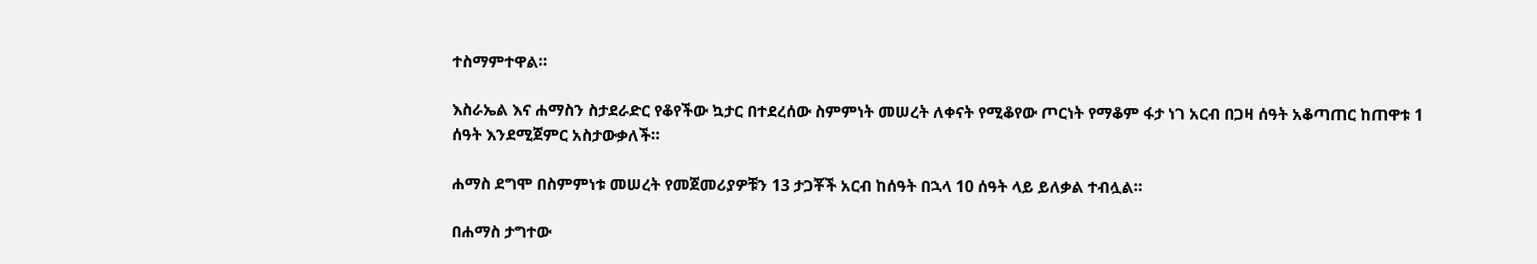ተስማምተዋል።

እስራኤል እና ሐማስን ስታደራድር የቆየችው ኳታር በተደረሰው ስምምነት መሠረት ለቀናት የሚቆየው ጦርነት የማቆም ፋታ ነገ አርብ በጋዛ ሰዓት አቆጣጠር ከጠዋቱ 1 ሰዓት እንደሚጀምር አስታውቃለች።

ሐማስ ደግሞ በስምምነቱ መሠረት የመጀመሪያዎቹን 13 ታጋቾች አርብ ከሰዓት በኋላ 10 ሰዓት ላይ ይለቃል ተብሏል።

በሐማስ ታግተው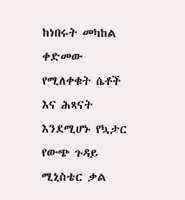ከነበሩት መካከል ቀድመው የሚለቀቁት ሴቶች እና ሕጻናት እንደሚሆኑ የኳታር የውጭ ጉዳይ ሚኒስቴር ቃል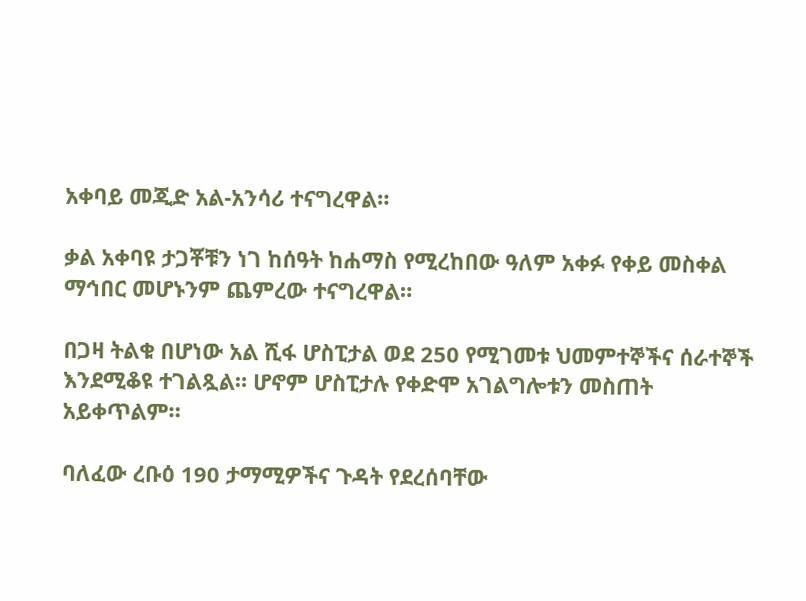አቀባይ መጂድ አል-አንሳሪ ተናግረዋል።

ቃል አቀባዩ ታጋቾቹን ነገ ከሰዓት ከሐማስ የሚረከበው ዓለም አቀፉ የቀይ መስቀል ማኅበር መሆኑንም ጨምረው ተናግረዋል።

በጋዛ ትልቁ በሆነው አል ሺፋ ሆስፒታል ወደ 250 የሚገመቱ ህመምተኞችና ሰራተኞች እንደሚቆዩ ተገልጿል። ሆኖም ሆስፒታሉ የቀድሞ አገልግሎቱን መስጠት አይቀጥልም።

ባለፈው ረቡዕ 190 ታማሚዎችና ጉዳት የደረሰባቸው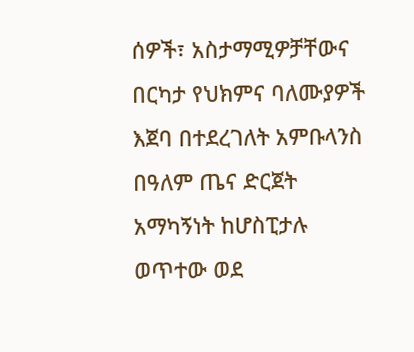ሰዎች፣ አስታማሚዎቻቸውና በርካታ የህክምና ባለሙያዎች እጀባ በተደረገለት አምቡላንስ በዓለም ጤና ድርጀት አማካኝነት ከሆስፒታሉ ወጥተው ወደ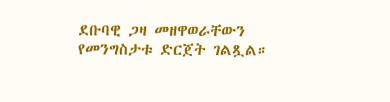ደቡባዊ ጋዛ መዘዋወራቸውን የመንግስታቱ ድርጀት ገልጿል።